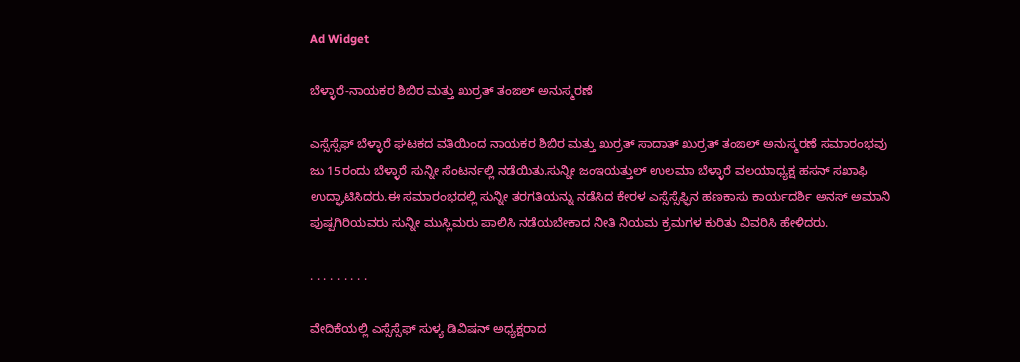Ad Widget

ಬೆಳ್ಳಾರೆ-ನಾಯಕರ ಶಿಬಿರ ಮತ್ತು ಖುರ್ರತ್ ತಂಙಲ್ ಅನುಸ್ಮರಣೆ

ಎಸ್ಸೆಸ್ಸೆಫ್ ಬೆಳ್ಳಾರೆ ಘಟಕದ ವತಿಯಿಂದ ನಾಯಕರ ಶಿಬಿರ ಮತ್ತು ಖುರ್ರತ್ ಸಾದಾತ್ ಖುರ್ರತ್ ತಂಙಲ್ ಅನುಸ್ಮರಣೆ ಸಮಾರಂಭವು ಜು 15ರಂದು ಬೆಳ್ಳಾರೆ ಸುನ್ನೀ ಸೆಂಟರ್ನಲ್ಲಿ ನಡೆಯಿತು.ಸುನ್ನೀ ಜಂಇಯತ್ತುಲ್ ಉಲಮಾ ಬೆಳ್ಳಾರೆ ವಲಯಾಧ್ಯಕ್ಷ ಹಸನ್ ಸಖಾಫಿ ಉದ್ಘಾಟಿಸಿದರು.ಈ ಸಮಾರಂಭದಲ್ಲಿ ಸುನ್ನೀ ತರಗತಿಯನ್ನು ನಡೆಸಿದ ಕೇರಳ ಎಸ್ಸೆಸ್ಸೆಫ್ಫಿನ ಹಣಕಾಸು ಕಾರ್ಯದರ್ಶಿ ಅನಸ್ ಅಮಾನಿ ಪುಷ್ಪಗಿರಿಯವರು ಸುನ್ನೀ ಮುಸ್ಲಿಮರು ಪಾಲಿಸಿ ನಡೆಯಬೇಕಾದ ನೀತಿ ನಿಯಮ ಕ್ರಮಗಳ ಕುರಿತು ವಿವರಿಸಿ ಹೇಳಿದರು.

. . . . . . . . .

ವೇದಿಕೆಯಲ್ಲಿ ಎಸ್ಸೆಸ್ಸೆಫ್ ಸುಳ್ಯ ಡಿವಿಷನ್ ಅಧ್ಯಕ್ಷರಾದ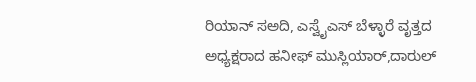ರಿಯಾನ್ ಸಅದಿ, ಎಸ್ವೈಎಸ್ ಬೆಳ್ಳಾರೆ ವೃತ್ತದ ಅಧ್ಯಕ್ಷರಾದ ಹನೀಫ್ ಮುಸ್ಲಿಯಾರ್,ದಾರುಲ್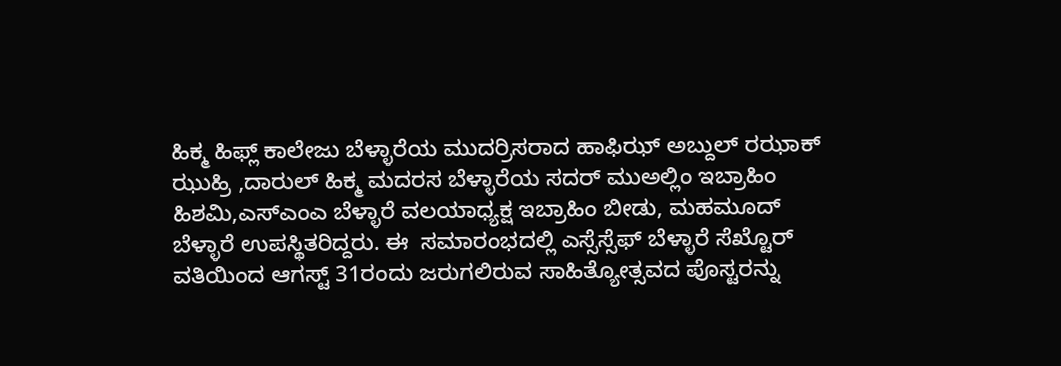ಹಿಕ್ಮ ಹಿಫ್ಲ್ ಕಾಲೇಜು ಬೆಳ್ಳಾರೆಯ ಮುದರ್ರಿಸರಾದ ಹಾಫಿಝ್ ಅಬ್ದುಲ್ ರಝಾಕ್ ಝುಹ್ರಿ ,ದಾರುಲ್ ಹಿಕ್ಮ ಮದರಸ ಬೆಳ್ಳಾರೆಯ ಸದರ್ ಮುಅಲ್ಲಿಂ ಇಬ್ರಾಹಿಂ ಹಿಶಮಿ,ಎಸ್ಎಂಎ ಬೆಳ್ಳಾರೆ ವಲಯಾಧ್ಯಕ್ಷ ಇಬ್ರಾಹಿಂ ಬೀಡು, ಮಹಮೂದ್ ಬೆಳ್ಳಾರೆ ಉಪಸ್ಥಿತರಿದ್ದರು. ಈ  ಸಮಾರಂಭದಲ್ಲಿ ಎಸ್ಸೆಸ್ಸೆಫ್ ಬೆಳ್ಳಾರೆ ಸೆಖ್ಟೊರ್ ವತಿಯಿಂದ ಆಗಸ್ಟ್ 31ರಂದು ಜರುಗಲಿರುವ ಸಾಹಿತ್ಯೋತ್ಸವದ ಪೊಸ್ಟರನ್ನು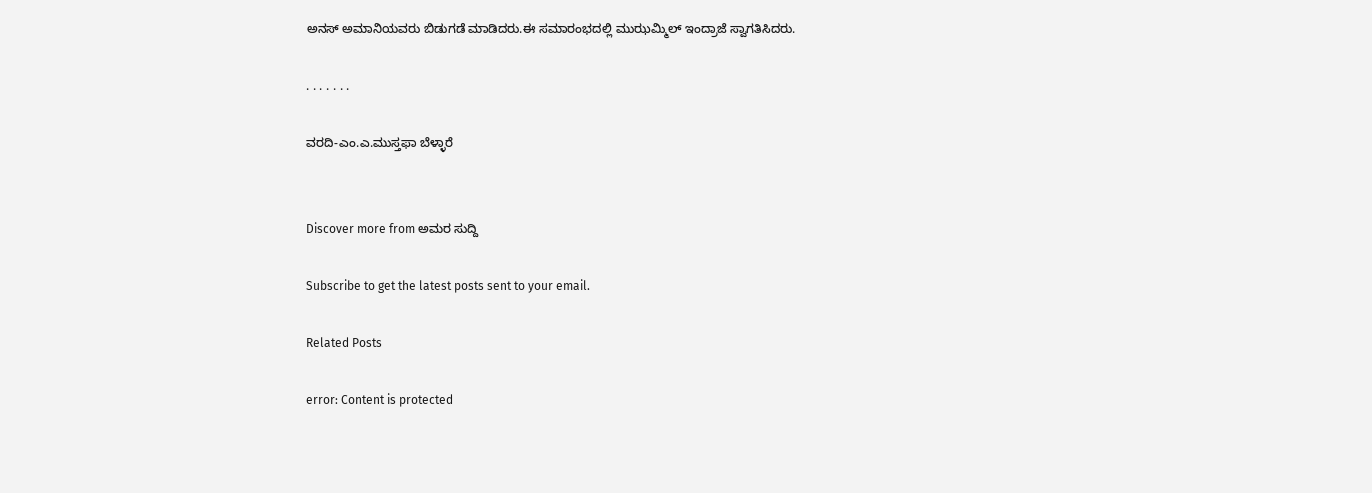ಅನಸ್ ಅಮಾನಿಯವರು ಬಿಡುಗಡೆ ಮಾಡಿದರು.ಈ ಸಮಾರಂಭದಲ್ಲಿ ಮುಝಮ್ಮಿಲ್ ಇಂದ್ರಾಜೆ ಸ್ವಾಗತಿಸಿದರು.

. . . . . . .

ವರದಿ-ಎಂ.ಎ.ಮುಸ್ತಫಾ ಬೆಳ್ಳಾರೆ


Discover more from ಅಮರ ಸುದ್ದಿ

Subscribe to get the latest posts sent to your email.

Related Posts

error: Content is protected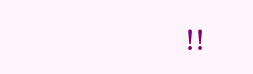!!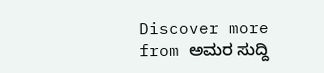Discover more from ಅಮರ ಸುದ್ದಿ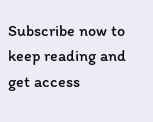Subscribe now to keep reading and get access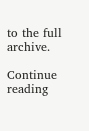to the full archive.

Continue reading